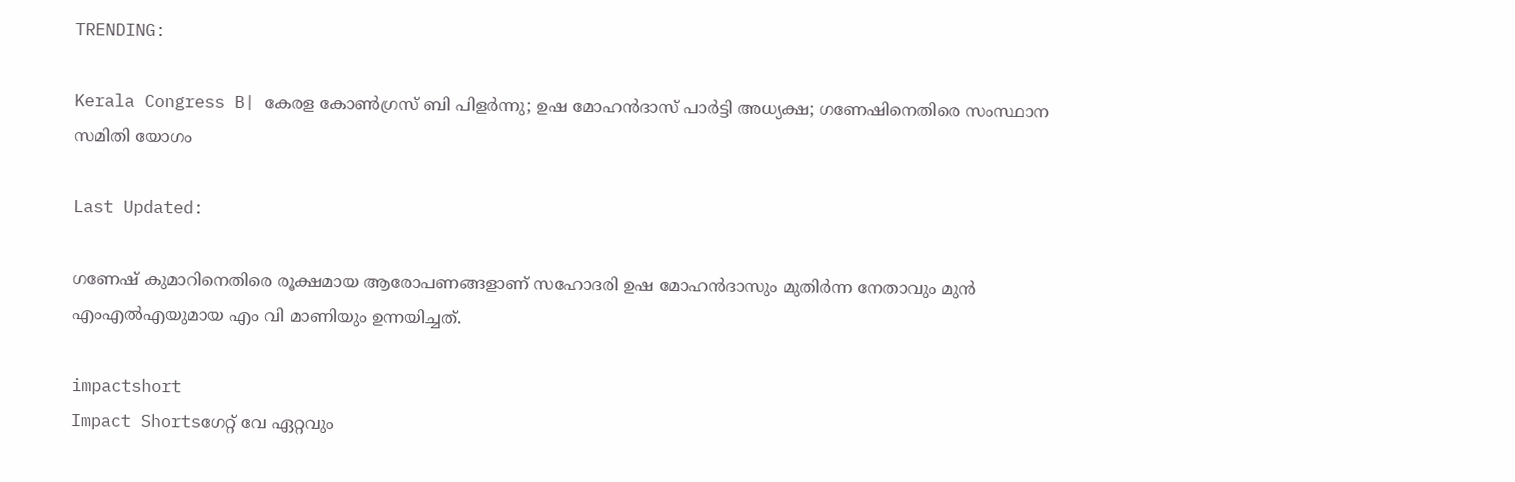TRENDING:

Kerala Congress B| കേരള കോൺഗ്രസ്‌ ബി പിളർന്നു; ഉഷ മോഹൻദാസ് പാർട്ടി അധ്യക്ഷ; ഗണേഷിനെതിരെ സംസ്ഥാന സമിതി യോഗം

Last Updated:

ഗണേഷ് കുമാറിനെതിരെ രൂക്ഷമായ ആരോപണങ്ങളാണ് സഹോദരി ഉഷ മോഹൻദാസും മുതിർന്ന നേതാവും മുൻ എംഎൽഎയുമായ എം വി മാണിയും ഉന്നയിച്ചത്.

impactshort
Impact Shortsഗേറ്റ് വേ ഏറ്റവും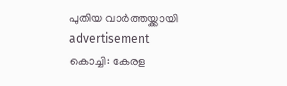പുതിയ വാർത്തയ്ക്കായി
advertisement
കൊച്ചി: കേരള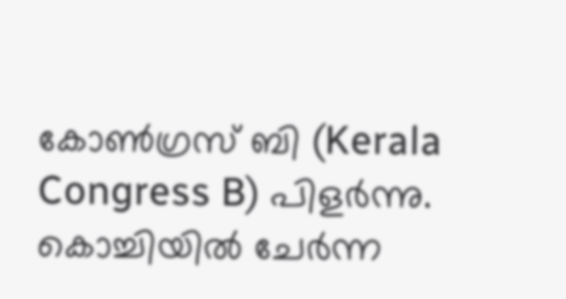കോൺഗ്രസ് ബി (Kerala Congress B) പിളർന്നു. കൊച്ചിയിൽ ചേർന്ന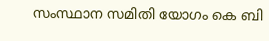സംസ്ഥാന സമിതി യോഗം കെ ബി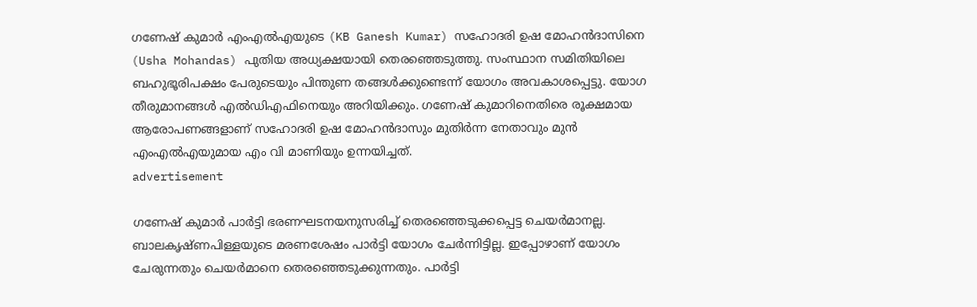ഗണേഷ് കുമാർ എംഎൽഎയുടെ (KB Ganesh Kumar) സഹോദരി ഉഷ മോഹൻദാസിനെ (Usha Mohandas) പുതിയ അധ്യക്ഷയായി തെരഞ്ഞെടുത്തു. സംസ്ഥാന സമിതിയിലെ ബഹുഭൂരിപക്ഷം പേരുടെയും പിന്തുണ തങ്ങൾക്കുണ്ടെന്ന് യോഗം അവകാശപ്പെട്ടു. യോഗ തീരുമാനങ്ങൾ എൽഡിഎഫിനെയും അറിയിക്കും. ഗണേഷ് കുമാറിനെതിരെ രൂക്ഷമായ ആരോപണങ്ങളാണ് സഹോദരി ഉഷ മോഹൻദാസും മുതിർന്ന നേതാവും മുൻ എംഎൽഎയുമായ എം വി മാണിയും ഉന്നയിച്ചത്.
advertisement

ഗണേഷ് കുമാർ പാർട്ടി ഭരണഘടനയനുസരിച്ച് തെരഞ്ഞെടുക്കപ്പെട്ട ചെയർമാനല്ല. ബാലകൃഷ്ണപിള്ളയുടെ മരണശേഷം പാർട്ടി യോഗം ചേർന്നിട്ടില്ല. ഇപ്പോഴാണ് യോഗം ചേരുന്നതും ചെയർമാനെ തെരഞ്ഞെടുക്കുന്നതും. പാർട്ടി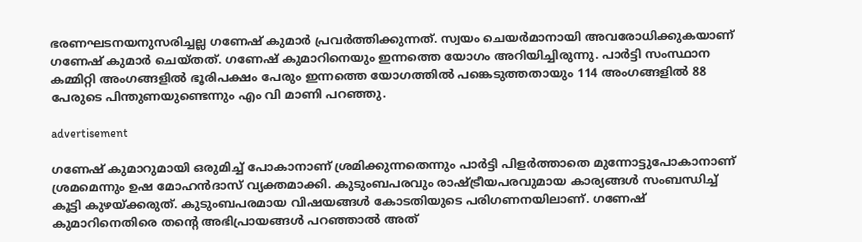ഭരണഘടനയനുസരിച്ചല്ല ഗണേഷ് കുമാർ പ്രവർത്തിക്കുന്നത്. സ്വയം ചെയർമാനായി അവരോധിക്കുകയാണ് ഗണേഷ് കുമാർ ചെയ്തത്. ഗണേഷ് കുമാറിനെയും ഇന്നത്തെ യോഗം അറിയിച്ചിരുന്നു. പാർട്ടി സംസ്ഥാന കമ്മിറ്റി അംഗങ്ങളിൽ ഭൂരിപക്ഷം പേരും ഇന്നത്തെ യോഗത്തിൽ പങ്കെടുത്തതായും 114 അംഗങ്ങളിൽ 88 പേരുടെ പിന്തുണയുണ്ടെന്നും എം വി മാണി പറഞ്ഞു.

advertisement

ഗണേഷ് കുമാറുമായി ഒരുമിച്ച് പോകാനാണ് ശ്രമിക്കുന്നതെന്നും പാർട്ടി പിളർത്താതെ മുന്നോട്ടുപോകാനാണ് ശ്രമമെന്നും ഉഷ മോഹൻദാസ് വ്യക്തമാക്കി. കുടുംബപരവും രാഷ്ട്രീയപരവുമായ കാര്യങ്ങൾ സംബന്ധിച്ച് കൂട്ടി കുഴയ്ക്കരുത്. കുടുംബപരമായ വിഷയങ്ങൾ കോടതിയുടെ പരിഗണനയിലാണ്. ഗണേഷ് കുമാറിനെതിരെ തന്റെ അഭിപ്രായങ്ങൾ പറഞ്ഞാൽ അത്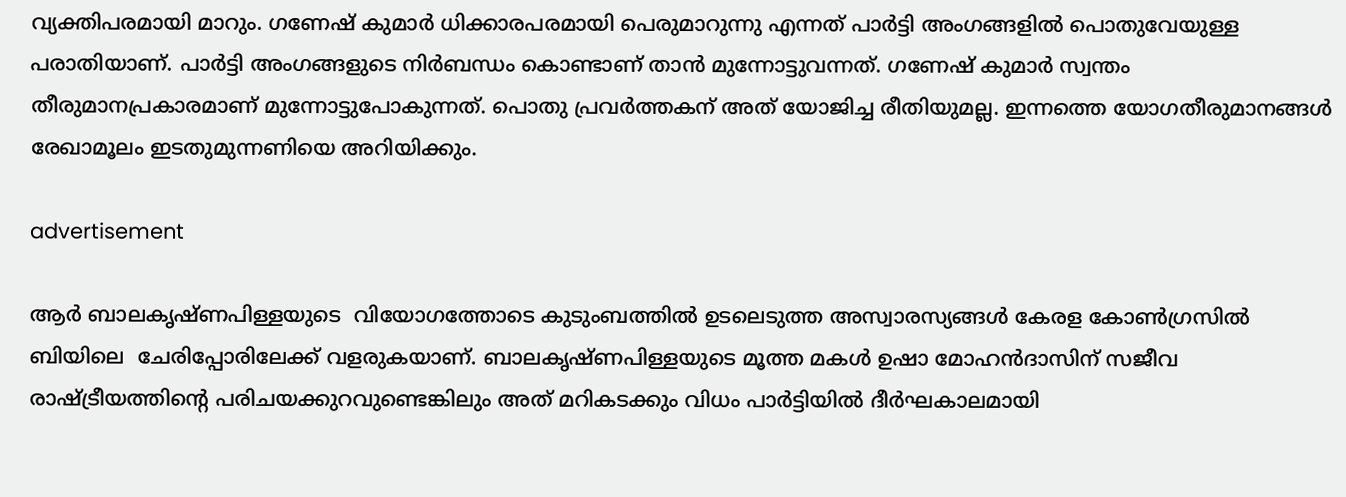വ്യക്തിപരമായി മാറും. ഗണേഷ് കുമാർ ധിക്കാരപരമായി പെരുമാറുന്നു എന്നത് പാർട്ടി അംഗങ്ങളിൽ പൊതുവേയുള്ള പരാതിയാണ്. പാർട്ടി അംഗങ്ങളുടെ നിർബന്ധം കൊണ്ടാണ് താൻ മുന്നോട്ടുവന്നത്. ഗണേഷ് കുമാർ സ്വന്തം തീരുമാനപ്രകാരമാണ് മുന്നോട്ടുപോകുന്നത്. പൊതു പ്രവർത്തകന് അത് യോജിച്ച രീതിയുമല്ല. ഇന്നത്തെ യോഗതീരുമാനങ്ങൾ രേഖാമൂലം ഇടതുമുന്നണിയെ അറിയിക്കും.

advertisement

ആർ ബാലകൃഷ്ണപിള്ളയുടെ  വിയോഗത്തോടെ കുടുംബത്തിൽ ഉടലെടുത്ത അസ്വാരസ്യങ്ങൾ കേരള കോൺഗ്രസിൽ ബിയിലെ  ചേരിപ്പോരിലേക്ക് വളരുകയാണ്. ബാലകൃഷ്ണപിള്ളയുടെ മൂത്ത മകൾ ഉഷാ മോഹൻദാസിന് സജീവ രാഷ്ട്രീയത്തിന്റെ പരിചയക്കുറവുണ്ടെങ്കിലും അത് മറികടക്കും വിധം പാർട്ടിയിൽ ദീർഘകാലമായി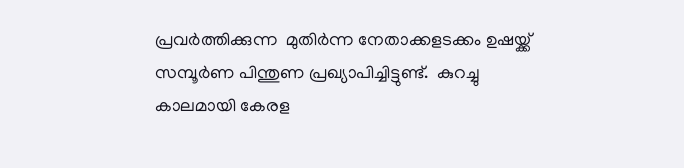പ്രവർത്തിക്കുന്ന  മുതിർന്ന നേതാക്കളടക്കം ഉഷയ്ക്ക് സമ്പൂർണ പിന്തുണ പ്രഖ്യാപിച്ചിട്ടുണ്ട്.  കുറച്ചു കാലമായി കേരള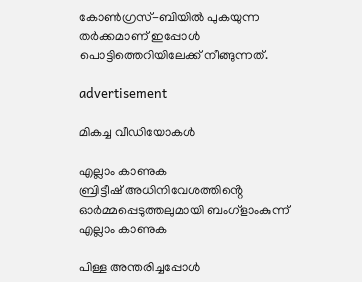കോൺഗ്രസ്-ബിയിൽ പുകയുന്ന തർക്കമാണ് ഇപ്പോൾ പൊട്ടിത്തെറിയിലേക്ക് നീങ്ങുന്നത്.

advertisement

മികച്ച വീഡിയോകൾ

എല്ലാം കാണുക
ബ്രിട്ടീഷ് അധിനിവേശത്തിൻ്റെ ഓർമ്മപ്പെടുത്തലുമായി ബംഗ്ളാംകുന്ന്
എല്ലാം കാണുക

പിള്ള അന്തരിച്ചപ്പോൾ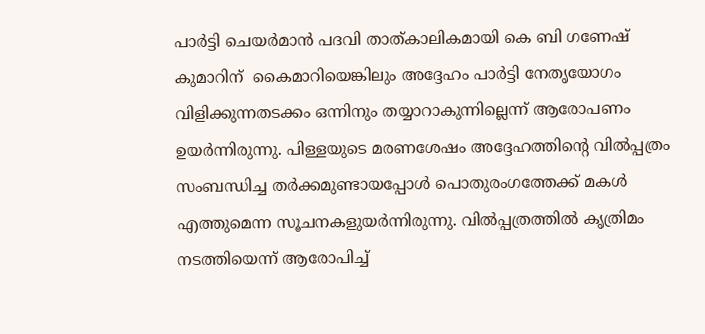പാർട്ടി ചെയർമാൻ പദവി താത്കാലികമായി കെ ബി ഗണേഷ് കുമാറിന്  കൈമാറിയെങ്കിലും അദ്ദേഹം പാർട്ടി നേതൃയോഗം വിളിക്കുന്നതടക്കം ഒന്നിനും തയ്യാറാകുന്നില്ലെന്ന് ആരോപണം ഉയർന്നിരുന്നു. പിള്ളയുടെ മരണശേഷം അദ്ദേഹത്തിന്റെ വിൽപ്പത്രം സംബന്ധിച്ച തർക്കമുണ്ടായപ്പോൾ പൊതുരംഗത്തേക്ക് മകൾ എത്തുമെന്ന സൂചനകളുയർന്നിരുന്നു. വിൽപ്പത്രത്തിൽ കൃത്രിമം നടത്തിയെന്ന് ആരോപിച്ച്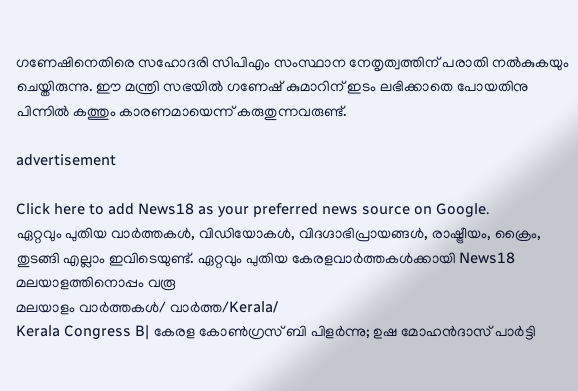ഗണേഷിനെതിരെ സഹോദരി സിപിഎം സംസ്ഥാന നേതൃത്വത്തിന് പരാതി നൽകുകയും ചെയ്തിരുന്നു. ഈ മന്ത്രി സഭയിൽ ഗണേഷ് കുമാറിന് ഇടം ലഭിക്കാതെ പോയതിനു പിന്നിൽ കത്തും കാരണമായെന്ന് കരുതുന്നവരുണ്ട്.

advertisement

Click here to add News18 as your preferred news source on Google.
ഏറ്റവും പുതിയ വാർത്തകൾ, വിഡിയോകൾ, വിദഗ്ദാഭിപ്രായങ്ങൾ, രാഷ്ട്രീയം, ക്രൈം, തുടങ്ങി എല്ലാം ഇവിടെയുണ്ട്. ഏറ്റവും പുതിയ കേരളവാർത്തകൾക്കായി News18 മലയാളത്തിനൊപ്പം വരൂ
മലയാളം വാർത്തകൾ/ വാർത്ത/Kerala/
Kerala Congress B| കേരള കോൺഗ്രസ്‌ ബി പിളർന്നു; ഉഷ മോഹൻദാസ് പാർട്ടി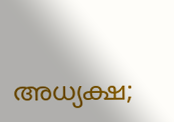അധ്യക്ഷ;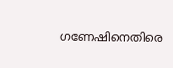ഗണേഷിനെതിരെ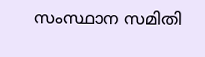സംസ്ഥാന സമിതി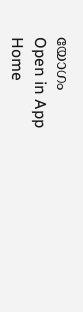യോഗം
Open in App
Home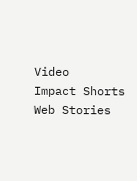Video
Impact Shorts
Web Stories